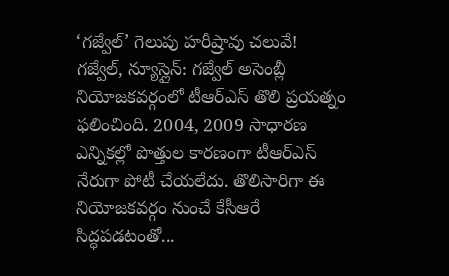‘గజ్వేల్’ గెలుపు హరీష్రావు చలువే!
గజ్వేల్, న్యూస్లైన్: గజ్వేల్ అసెంబ్లీ నియోజకవర్గంలో టీఆర్ఎస్ తొలి ప్రయత్నం ఫలించింది. 2004, 2009 సాధారణ ఎన్నికల్లో పొత్తుల కారణంగా టీఆర్ఎస్ నేరుగా పోటీ చేయలేదు. తొలిసారిగా ఈ నియోజకవర్గం నుంచే కేసీఆరే సిద్ధపడటంతో...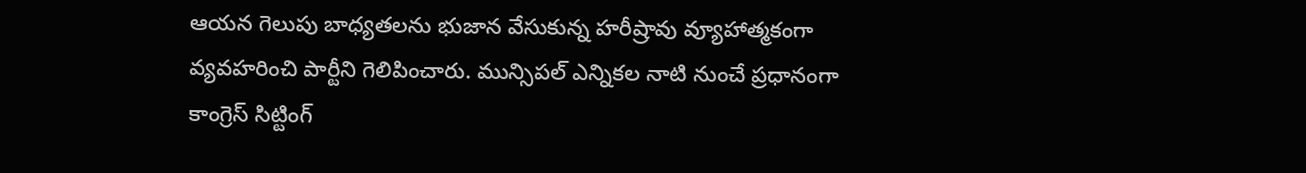ఆయన గెలుపు బాధ్యతలను భుజాన వేసుకున్న హరీష్రావు వ్యూహాత్మకంగా వ్యవహరించి పార్టీని గెలిపించారు. మున్సిపల్ ఎన్నికల నాటి నుంచే ప్రధానంగా కాంగ్రెస్ సిట్టింగ్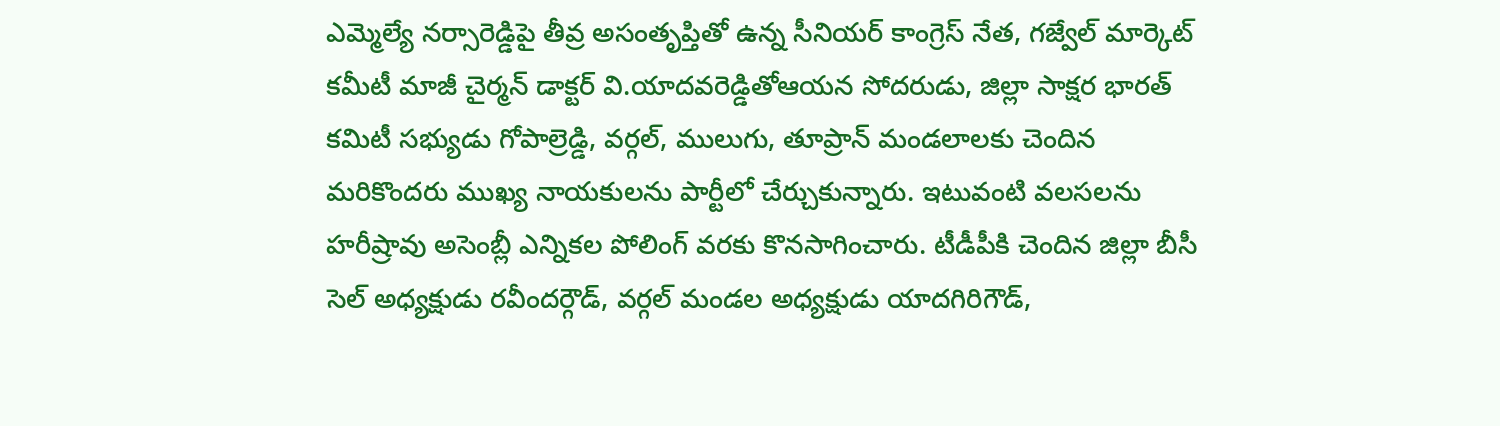ఎమ్మెల్యే నర్సారెడ్డిపై తీవ్ర అసంతృప్తితో ఉన్న సీనియర్ కాంగ్రెస్ నేత, గజ్వేల్ మార్కెట్ కమీటీ మాజీ చైర్మన్ డాక్టర్ వి.యాదవరెడ్డితోఆయన సోదరుడు, జిల్లా సాక్షర భారత్ కమిటీ సభ్యుడు గోపాల్రెడ్డి, వర్గల్, ములుగు, తూప్రాన్ మండలాలకు చెందిన మరికొందరు ముఖ్య నాయకులను పార్టీలో చేర్చుకున్నారు. ఇటువంటి వలసలను హరీష్రావు అసెంబ్లీ ఎన్నికల పోలింగ్ వరకు కొనసాగించారు. టీడీపీకి చెందిన జిల్లా బీసీ సెల్ అధ్యక్షుడు రవీందర్గౌడ్, వర్గల్ మండల అధ్యక్షుడు యాదగిరిగౌడ్,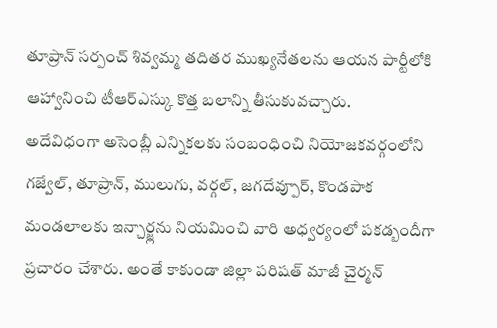తూప్రాన్ సర్పంచ్ శివ్వమ్మ తదితర ముఖ్యనేతలను ఆయన పార్టీలోకి ఆహ్వానించి టీఆర్ఎస్కు కొత్త బలాన్ని తీసుకువచ్చారు.
అదేవిధంగా అసెంబ్లీ ఎన్నికలకు సంబంధించి నియోజకవర్గంలోని గజ్వేల్, తూప్రాన్, ములుగు, వర్గల్, జగదేవ్పూర్, కొండపాక మండలాలకు ఇన్చార్జ్లను నియమించి వారి అధ్వర్యంలో పకడ్బందీగా ప్రచారం చేశారు. అంతే కాకుండా జిల్లా పరిషత్ మాజీ చైర్మన్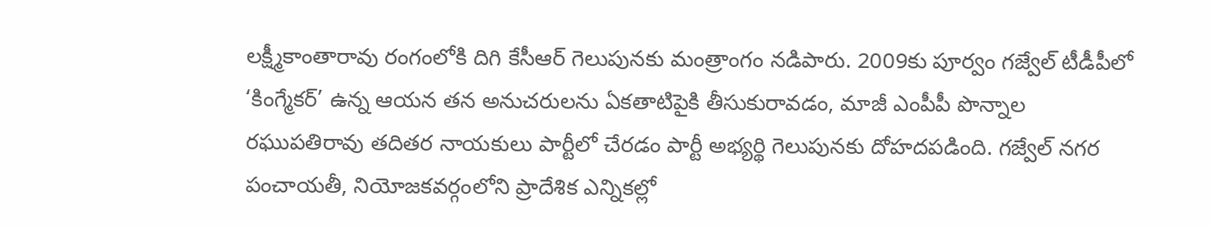లక్ష్మీకాంతారావు రంగంలోకి దిగి కేసీఆర్ గెలుపునకు మంత్రాంగం నడిపారు. 2009కు పూర్వం గజ్వేల్ టీడీపీలో ‘కింగ్మేకర్’ ఉన్న ఆయన తన అనుచరులను ఏకతాటిపైకి తీసుకురావడం, మాజీ ఎంపీపీ పొన్నాల రఘుపతిరావు తదితర నాయకులు పార్టీలో చేరడం పార్టీ అభ్యర్థి గెలుపునకు దోహదపడింది. గజ్వేల్ నగర పంచాయతీ, నియోజకవర్గంలోని ప్రాదేశిక ఎన్నికల్లో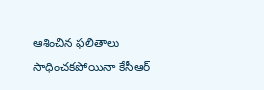ఆశించిన ఫలితాలు సాధించకపోయినా కేసీఆర్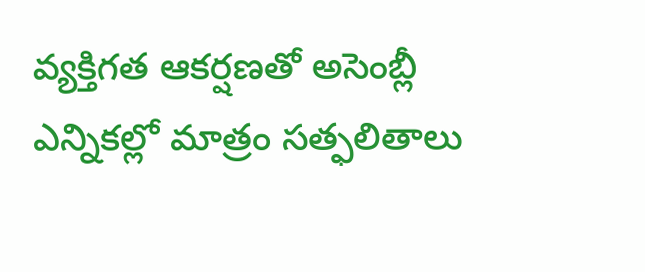వ్యక్తిగత ఆకర్షణతో అసెంబ్లీ ఎన్నికల్లో మాత్రం సత్ఫలితాలు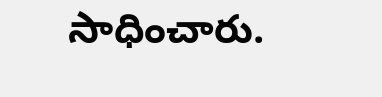సాధించారు.